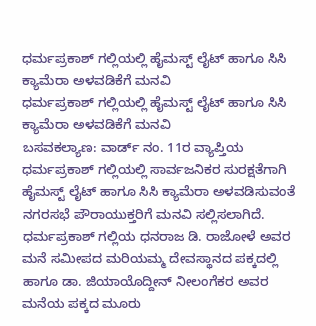ಧರ್ಮಪ್ರಕಾಶ್ ಗಲ್ಲಿಯಲ್ಲಿ ಹೈಮಸ್ಟ್ ಲೈಟ್ ಹಾಗೂ ಸಿಸಿ ಕ್ಯಾಮೆರಾ ಅಳವಡಿಕೆಗೆ ಮನವಿ
ಧರ್ಮಪ್ರಕಾಶ್ ಗಲ್ಲಿಯಲ್ಲಿ ಹೈಮಸ್ಟ್ ಲೈಟ್ ಹಾಗೂ ಸಿಸಿ ಕ್ಯಾಮೆರಾ ಅಳವಡಿಕೆಗೆ ಮನವಿ
ಬಸವಕಲ್ಯಾಣ: ವಾರ್ಡ್ ನಂ. 11ರ ವ್ಯಾಪ್ತಿಯ ಧರ್ಮಪ್ರಕಾಶ್ ಗಲ್ಲಿಯಲ್ಲಿ ಸಾರ್ವಜನಿಕರ ಸುರಕ್ಷತೆಗಾಗಿ ಹೈಮಸ್ಟ್ ಲೈಟ್ ಹಾಗೂ ಸಿಸಿ ಕ್ಯಾಮೆರಾ ಅಳವಡಿಸುವಂತೆ ನಗರಸಭೆ ಪೌರಾಯುಕ್ತರಿಗೆ ಮನವಿ ಸಲ್ಲಿಸಲಾಗಿದೆ.
ಧರ್ಮಪ್ರಕಾಶ್ ಗಲ್ಲಿಯ ಧನರಾಜ ಡಿ. ರಾಜೋಳೆ ಅವರ ಮನೆ ಸಮೀಪದ ಮರಿಯಮ್ಮ ದೇವಸ್ಥಾನದ ಪಕ್ಕದಲ್ಲಿ ಹಾಗೂ ಡಾ. ಜಿಯಾಯೊದ್ದೀನ್ ನೀಲಂಗೆಕರ ಅವರ ಮನೆಯ ಪಕ್ಕದ ಮೂರು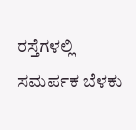ರಸ್ತೆಗಳಲ್ಲಿ ಸಮರ್ಪಕ ಬೆಳಕು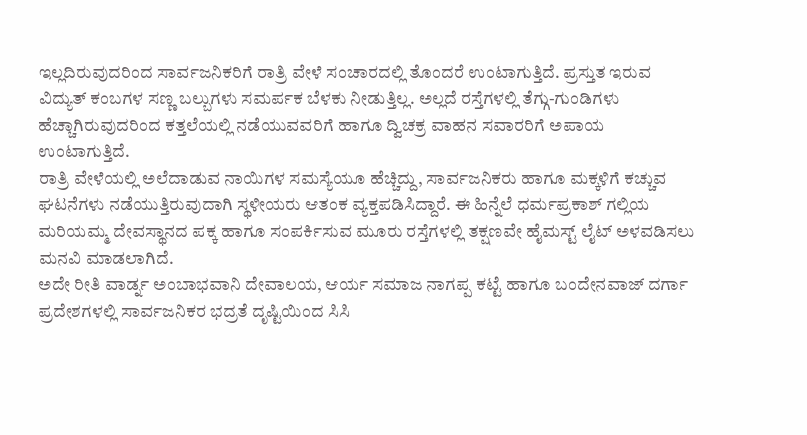ಇಲ್ಲದಿರುವುದರಿಂದ ಸಾರ್ವಜನಿಕರಿಗೆ ರಾತ್ರಿ ವೇಳೆ ಸಂಚಾರದಲ್ಲಿ ತೊಂದರೆ ಉಂಟಾಗುತ್ತಿದೆ. ಪ್ರಸ್ತುತ ಇರುವ ವಿದ್ಯುತ್ ಕಂಬಗಳ ಸಣ್ಣ ಬಲ್ಬುಗಳು ಸಮರ್ಪಕ ಬೆಳಕು ನೀಡುತ್ತಿಲ್ಲ. ಅಲ್ಲದೆ ರಸ್ತೆಗಳಲ್ಲಿ ತೆಗ್ಗು-ಗುಂಡಿಗಳು ಹೆಚ್ಚಾಗಿರುವುದರಿಂದ ಕತ್ತಲೆಯಲ್ಲಿ ನಡೆಯುವವರಿಗೆ ಹಾಗೂ ದ್ವಿಚಕ್ರ ವಾಹನ ಸವಾರರಿಗೆ ಅಪಾಯ ಉಂಟಾಗುತ್ತಿದೆ.
ರಾತ್ರಿ ವೇಳೆಯಲ್ಲಿ ಅಲೆದಾಡುವ ನಾಯಿಗಳ ಸಮಸ್ಯೆಯೂ ಹೆಚ್ಚಿದ್ದು, ಸಾರ್ವಜನಿಕರು ಹಾಗೂ ಮಕ್ಕಳಿಗೆ ಕಚ್ಚುವ ಘಟನೆಗಳು ನಡೆಯುತ್ತಿರುವುದಾಗಿ ಸ್ಥಳೀಯರು ಆತಂಕ ವ್ಯಕ್ತಪಡಿಸಿದ್ದಾರೆ. ಈ ಹಿನ್ನೆಲೆ ಧರ್ಮಪ್ರಕಾಶ್ ಗಲ್ಲಿಯ ಮರಿಯಮ್ಮ ದೇವಸ್ಥಾನದ ಪಕ್ಕ ಹಾಗೂ ಸಂಪರ್ಕಿಸುವ ಮೂರು ರಸ್ತೆಗಳಲ್ಲಿ ತಕ್ಷಣವೇ ಹೈಮಸ್ಟ್ ಲೈಟ್ ಅಳವಡಿಸಲು ಮನವಿ ಮಾಡಲಾಗಿದೆ.
ಅದೇ ರೀತಿ ವಾರ್ಡ್ನ ಅಂಬಾಭವಾನಿ ದೇವಾಲಯ, ಆರ್ಯ ಸಮಾಜ ನಾಗಪ್ಪ ಕಟ್ಟೆ ಹಾಗೂ ಬಂದೇನವಾಜ್ ದರ್ಗಾ ಪ್ರದೇಶಗಳಲ್ಲಿ ಸಾರ್ವಜನಿಕರ ಭದ್ರತೆ ದೃಷ್ಟಿಯಿಂದ ಸಿಸಿ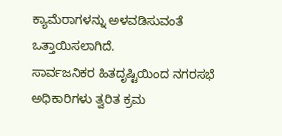ಕ್ಯಾಮೆರಾಗಳನ್ನು ಅಳವಡಿಸುವಂತೆ ಒತ್ತಾಯಿಸಲಾಗಿದೆ.
ಸಾರ್ವಜನಿಕರ ಹಿತದೃಷ್ಟಿಯಿಂದ ನಗರಸಭೆ ಅಧಿಕಾರಿಗಳು ತ್ವರಿತ ಕ್ರಮ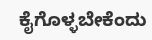ಕೈಗೊಳ್ಳಬೇಕೆಂದು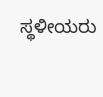ಸ್ಥಳೀಯರು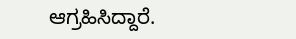ಆಗ್ರಹಿಸಿದ್ದಾರೆ.